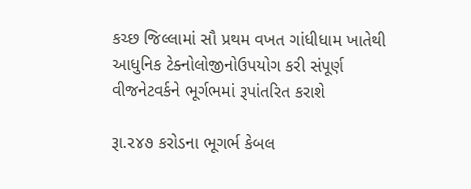કચ્છ જિલ્લામાં સૌ પ્રથમ વખત ગાંધીધામ ખાતેથી આધુનિક ટેક્નોલોજીનોઉપયોગ કરી સંપૂર્ણ વીજનેટવર્કને ભૂર્ગભમાં રૂપાંતરિત કરાશે

રૂા.૨૪૭ કરોડના ભૂગર્ભ કેબલ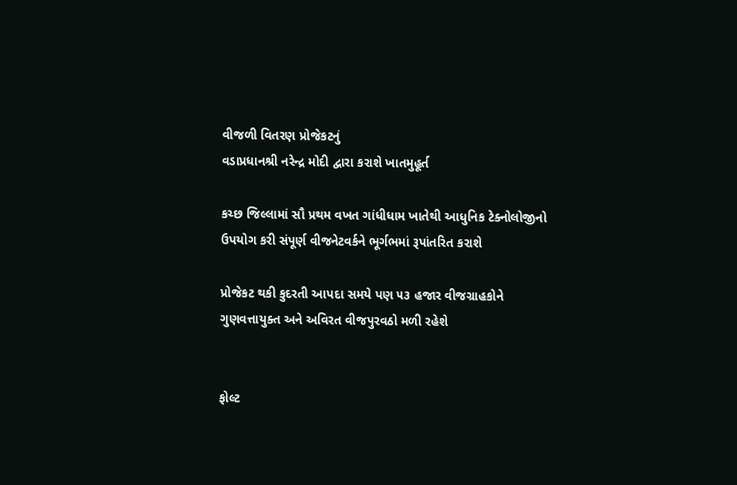વીજળી વિતરણ પ્રોજેકટનું
વડાપ્રધાનશ્રી નરેન્દ્ર મોદી દ્વારા કરાશે ખાતમુહૂર્ત

કચ્છ જિલ્લામાં સૌ પ્રથમ વખત ગાંધીધામ ખાતેથી આધુનિક ટેક્નોલોજીનો
ઉપયોગ કરી સંપૂર્ણ વીજનેટવર્કને ભૂર્ગભમાં રૂપાંતરિત કરાશે

પ્રોજેકટ થકી કુદરતી આપદા સમયે પણ ૫૩ હજાર વીજગ્રાહકોને
ગુણવત્તાયુક્ત અને અવિરત વીજપુરવઠો મળી રહેશે


ફોલ્ટ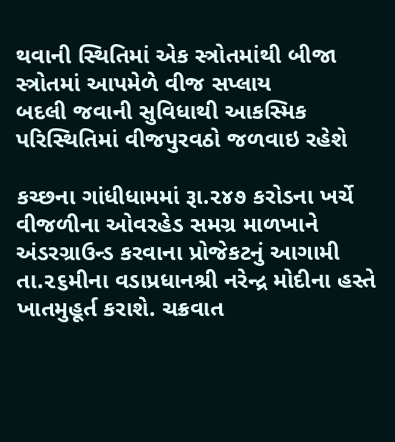થવાની સ્થિતિમાં એક સ્ત્રોતમાંથી બીજા સ્ત્રોતમાં આપમેળે વીજ સપ્લાય
બદલી જવાની સુવિધાથી આકસ્મિક પરિસ્થિતિમાં વીજપુરવઠો જળવાઇ રહેશે

કચ્છના ગાંધીધામમાં રૂા.૨૪૭ કરોડના ખર્ચે વીજળીના ઓવરહેડ સમગ્ર માળખાને અંડરગ્રાઉન્ડ કરવાના પ્રોજેકટનું આગામી તા.૨૬મીના વડાપ્રધાનશ્રી નરેન્દ્ર મોદીના હસ્તે ખાતમુહૂર્ત કરાશે. ચક્રવાત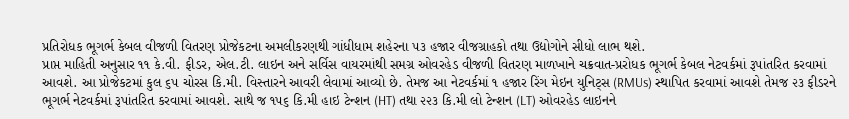પ્રતિરોધક ભૂગર્ભ કેબલ વીજળી વિતરણ પ્રોજેકટના અમલીકરણથી ગાંધીધામ શહેરના ૫૩ હજાર વીજગ્રાહકો તથા ઉદ્યોગોને સીધો લાભ થશે.
પ્રાપ્ત માહિતી અનુસાર ૧૧ કે.વી. ફીડર, એલ.ટી. લાઇન અને સર્વિસ વાયરમાંથી સમગ્ર ઓવરહેડ વીજળી વિતરણ માળખાને ચક્રવાત-પ્રરોધક ભૂગર્ભ કેબલ નેટવર્કમાં રૂપાંતરિત કરવામાં આવશે. આ પ્રોજેકટમાં કુલ ૬૫ ચોરસ કિ.મી. વિસ્તારને આવરી લેવામાં આવ્યો છે. તેમજ આ નેટવર્કમાં ૧ હજાર રિંગ મેઇન યુનિટ્સ (RMUs) સ્થાપિત કરવામાં આવશે તેમજ ૨૩ ફીડરને ભૂગર્ભ નેટવર્કમાં રૂપાંતરિત કરવામાં આવશે. સાથે જ ૧૫૬ કિ.મી હાઇ ટેન્શન (HT) તથા ૨૨૩ કિ.મી લો ટેન્શન (LT) ઓવરહેડ લાઇનને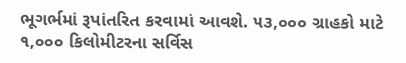ભૂગર્ભમાં રૂપાંતરિત કરવામાં આવશે. ૫૩,૦૦૦ ગ્રાહકો માટે ૧,૦૦૦ કિલોમીટરના સર્વિસ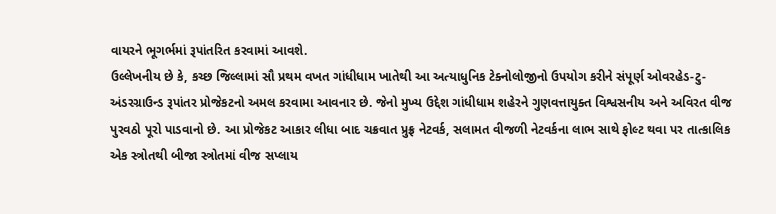વાયરને ભૂગર્ભમાં રૂપાંતરિત કરવામાં આવશે.
ઉલ્લેખનીય છે કે, કચ્છ જિલ્લામાં સૌ પ્રથમ વખત ગાંધીધામ ખાતેથી આ અત્યાધુનિક ટેક્નોલોજીનો ઉપયોગ કરીને સંપૂર્ણ ઓવરહેડ-ટુ-અંડરગ્રાઉન્ડ રૂપાંતર પ્રોજેકટનો અમલ કરવામા આવનાર છે. જેનો મુખ્ય ઉદ્દેશ ગાંધીધામ શહેરને ગુણવત્તાયુક્ત વિશ્વસનીય અને અવિરત વીજ પુરવઠો પૂરો પાડવાનો છે. આ પ્રોજેકટ આકાર લીધા બાદ ચક્રવાત પ્રુફ્ર નેટવર્ક, સલામત વીજળી નેટવર્કના લાભ સાથે ફોલ્ટ થવા પર તાત્કાલિક એક સ્ત્રોતથી બીજા સ્ત્રોતમાં વીજ સપ્લાય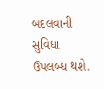બદલવાની સુવિધા ઉપલબ્ધ થશે.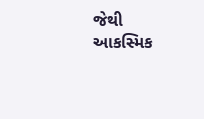જેથી આકસ્મિક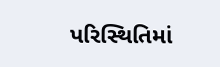પરિસ્થિતિમાં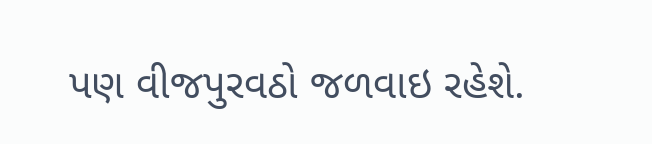પણ વીજપુરવઠો જળવાઇ રહેશે.